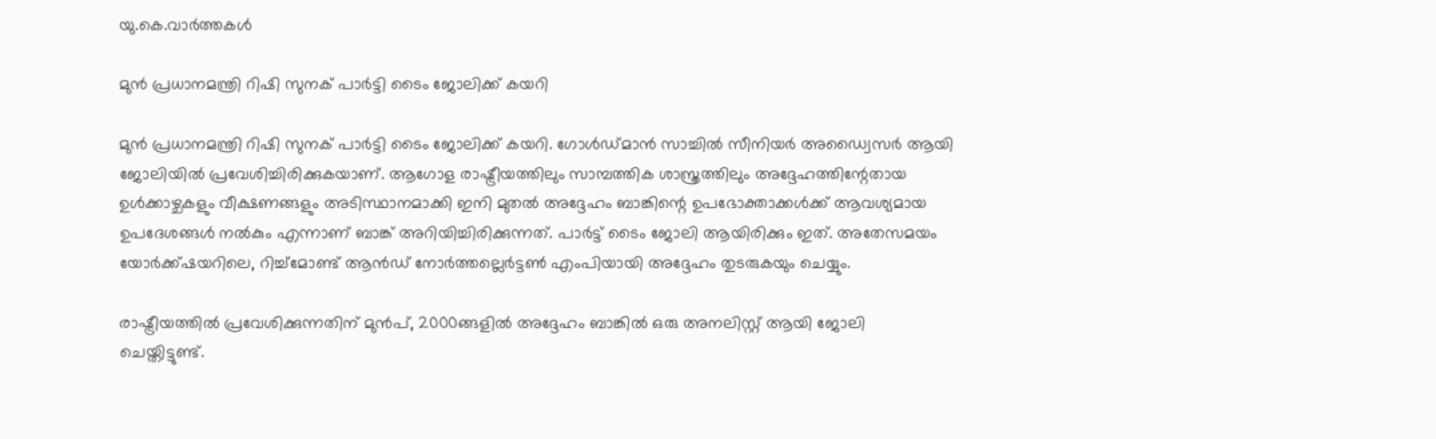യു.കെ.വാര്‍ത്തകള്‍

മുന്‍ പ്രധാനമന്ത്രി റിഷി സുനക് പാര്‍ട്ടി ടൈം ജോലിക്ക് കയറി

മുന്‍ പ്രധാനമന്ത്രി റിഷി സുനക് പാര്‍ട്ടി ടൈം ജോലിക്ക് കയറി. ഗോള്‍ഡ്മാന്‍ സാച്ചില്‍ സീനിയര്‍ അഡ്വൈസര്‍ ആയി ജോലിയില്‍ പ്രവേശിച്ചിരിക്കുകയാണ്. ആഗോള രാഷ്ട്രീയത്തിലും സാമ്പത്തിക ശാസ്ത്രത്തിലും അദ്ദേഹത്തിന്റേതായ ഉള്‍ക്കാഴ്ചകളും വീക്ഷണങ്ങളും അടിസ്ഥാനമാക്കി ഇനി മുതല്‍ അദ്ദേഹം ബാങ്കിന്റെ ഉപഭോക്താക്കള്‍ക്ക് ആവശ്യമായ ഉപദേശങ്ങള്‍ നല്‍കും എന്നാണ് ബാങ്ക് അറിയിച്ചിരിക്കുന്നത്. പാര്‍ട്ട് ടൈം ജോലി ആയിരിക്കും ഇത്. അതേസമയം യോര്‍ക്ക്ഷയറിലെ, റിച്ച്‌മോണ്ട് ആന്‍ഡ് നോര്‍ത്തല്ലെര്‍ട്ടണ്‍ എംപിയായി അദ്ദേഹം തുടരുകയും ചെയ്യും.

രാഷ്ട്രീയത്തില്‍ പ്രവേശിക്കുന്നതിന് മുന്‍പ്, 2000ങ്ങളില്‍ അദ്ദേഹം ബാങ്കില്‍ ഒരു അനലിസ്റ്റ് ആയി ജോലി ചെയ്തിട്ടുണ്ട്.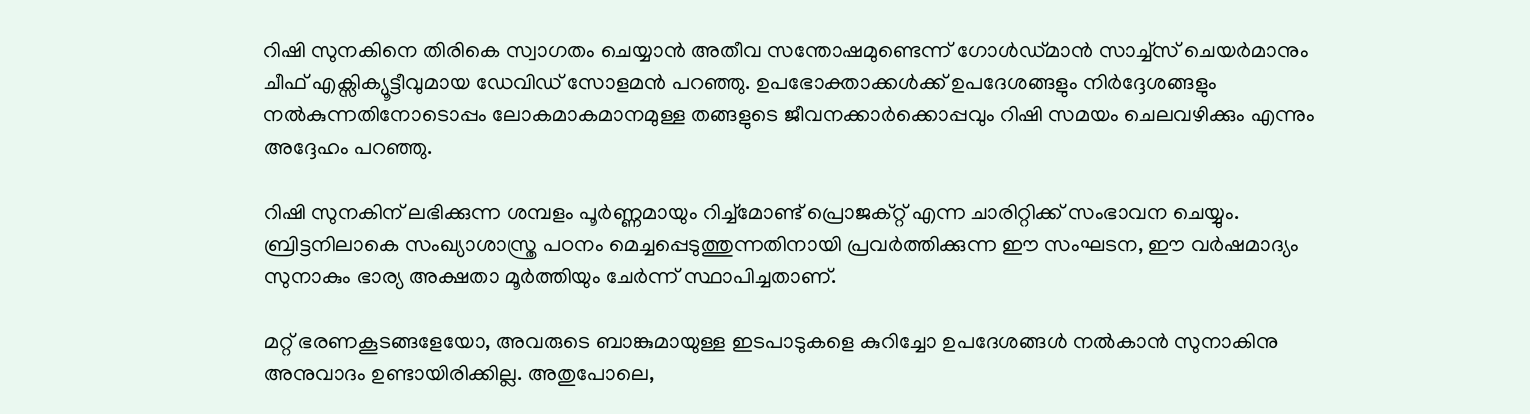റിഷി സുനകിനെ തിരികെ സ്വാഗതം ചെയ്യാന്‍ അതീവ സന്തോഷമുണ്ടെന്ന് ഗോള്‍ഡ്മാന്‍ സാച്ച്‌സ് ചെയര്‍മാനും ചീഫ് എക്സിക്യൂട്ടീവുമായ ഡേവിഡ് സോളമന്‍ പറഞ്ഞു. ഉപഭോക്താക്കള്‍ക്ക് ഉപദേശങ്ങളും നിര്‍ദ്ദേശങ്ങളും നല്‍കുന്നതിനോടൊപ്പം ലോകമാകമാനമുള്ള തങ്ങളുടെ ജീവനക്കാര്‍ക്കൊപ്പവും റിഷി സമയം ചെലവഴിക്കും എന്നും അദ്ദേഹം പറഞ്ഞു.

റിഷി സുനകിന് ലഭിക്കുന്ന ശമ്പളം പൂര്‍ണ്ണമായും റിച്ച്‌മോണ്ട് പ്രൊജക്റ്റ് എന്ന ചാരിറ്റിക്ക് സംഭാവന ചെയ്യും. ബ്രിട്ടനിലാകെ സംഖ്യാശാസ്ത്ര പഠനം മെച്ചപ്പെടുത്തുന്നതിനായി പ്രവര്‍ത്തിക്കുന്ന ഈ സംഘടന, ഈ വര്‍ഷമാദ്യം സുനാകും ഭാര്യ അക്ഷതാ മൂര്‍ത്തിയും ചേര്‍ന്ന് സ്ഥാപിച്ചതാണ്.

മറ്റ് ഭരണകൂടങ്ങളേയോ, അവരുടെ ബാങ്കുമായുള്ള ഇടപാടുകളെ കുറിച്ചോ ഉപദേശങ്ങള്‍ നല്‍കാന്‍ സുനാകിനു അനുവാദം ഉണ്ടായിരിക്കില്ല. അതുപോലെ,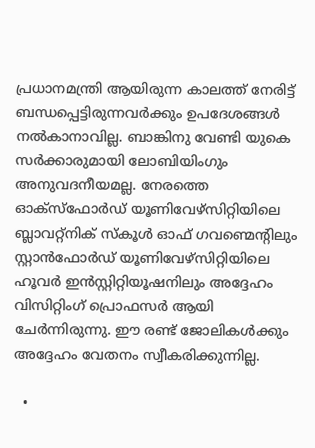പ്രധാനമന്ത്രി ആയിരുന്ന കാലത്ത് നേരിട്ട് ബന്ധപ്പെട്ടിരുന്നവര്‍ക്കും ഉപദേശങ്ങള്‍ നല്‍കാനാവില്ല. ബാങ്കിനു വേണ്ടി യുകെ സര്‍ക്കാരുമായി ലോബിയിംഗും അനുവദനീയമല്ല. നേരത്തെ ഓക്സ്‌ഫോര്‍ഡ് യൂണിവേഴ്സിറ്റിയിലെ ബ്ലാവറ്റ്‌നിക് സ്‌കൂള്‍ ഓഫ് ഗവണ്മെന്റിലും സ്റ്റാന്‍ഫോര്‍ഡ് യൂണിവേഴ്സിറ്റിയിലെ ഹൂവര്‍ ഇന്‍സ്റ്റിറ്റിയൂഷനിലും അദ്ദേഹം വിസിറ്റിംഗ് പ്രൊഫസര്‍ ആയി ചേര്‍ന്നിരുന്നു. ഈ രണ്ട് ജോലികള്‍ക്കും അദ്ദേഹം വേതനം സ്വീകരിക്കുന്നില്ല.

  •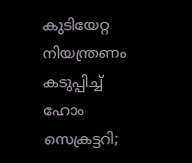കുടിയേറ്റ നിയന്ത്രണം കടുപ്പിച്ച് ഹോം സെക്രട്ടറി;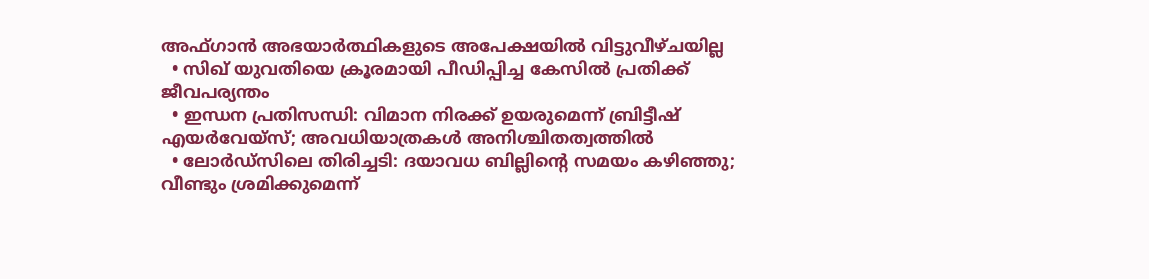അഫ്ഗാന്‍ അഭയാര്‍ത്ഥികളുടെ അപേക്ഷയില്‍ വിട്ടുവീഴ്ചയില്ല
  • സിഖ് യുവതിയെ ക്രൂരമായി പീഡിപ്പിച്ച കേസില്‍ പ്രതിക്ക് ജീവപര്യന്തം
  • ഇന്ധന പ്രതിസന്ധി: വിമാന നിരക്ക് ഉയരുമെന്ന് ബ്രിട്ടീഷ് എയര്‍വേയ്‌സ്; അവധിയാത്രകള്‍ അനിശ്ചിതത്വത്തില്‍
  • ലോര്‍ഡ്‌സിലെ തിരിച്ചടി: ദയാവധ ബില്ലിന്റെ സമയം കഴിഞ്ഞു; വീണ്ടും ശ്രമിക്കുമെന്ന്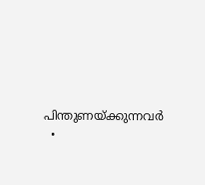പിന്തുണയ്ക്കുന്നവര്‍
  •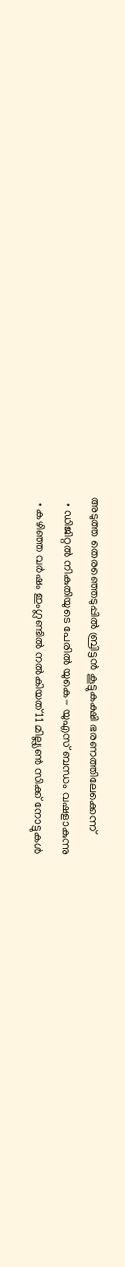അടുത്ത തെരഞ്ഞെടുപ്പില്‍ ബ്രിട്ടന്‍ കൂട്ടുകക്ഷി ഭരണത്തിലേക്കെന്ന്
  • ഡിജിറ്റല്‍ നികുതിയുടെ പേരില്‍ യുകെ- യുഎസ് ബന്ധം വഷളാകുന്നു
  • കഴിഞ്ഞ വര്‍ഷം ഇംഗ്ലണ്ടില്‍ നല്‍കിയത് 11 മില്ല്യണ്‍ സിക്ക് നോട്ടുകള്‍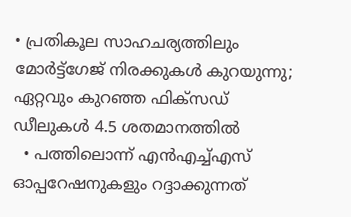• പ്രതികൂല സാഹചര്യത്തിലും മോര്‍ട്ട്‌ഗേജ് നിരക്കുകള്‍ കുറയുന്നു; ഏറ്റവും കുറഞ്ഞ ഫിക്‌സഡ് ഡീലുകള്‍ 4.5 ശതമാനത്തില്‍
  • പത്തിലൊന്ന് എന്‍എച്ച്എസ് ഓപ്പറേഷനുകളും റദ്ദാക്കുന്നത്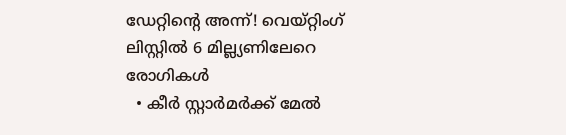ഡേറ്റിന്റെ അന്ന്! വെയ്റ്റിംഗ് ലിസ്റ്റില്‍ 6 മില്ല്യണിലേറെ രോഗികള്‍
  • കീര്‍ സ്റ്റാര്‍മര്‍ക്ക് മേല്‍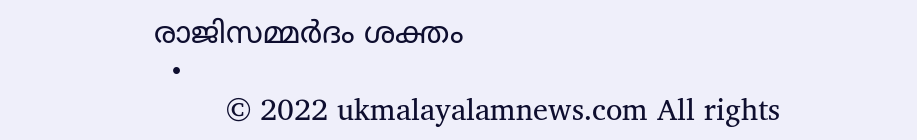രാജിസമ്മര്‍ദം ശക്തം
  •
        © 2022 ukmalayalamnews.com All rights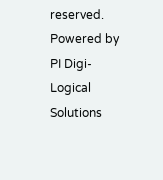reserved. Powered by PI Digi-Logical Solutions